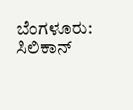ಬೆಂಗಳೂರು: ಸಿಲಿಕಾನ್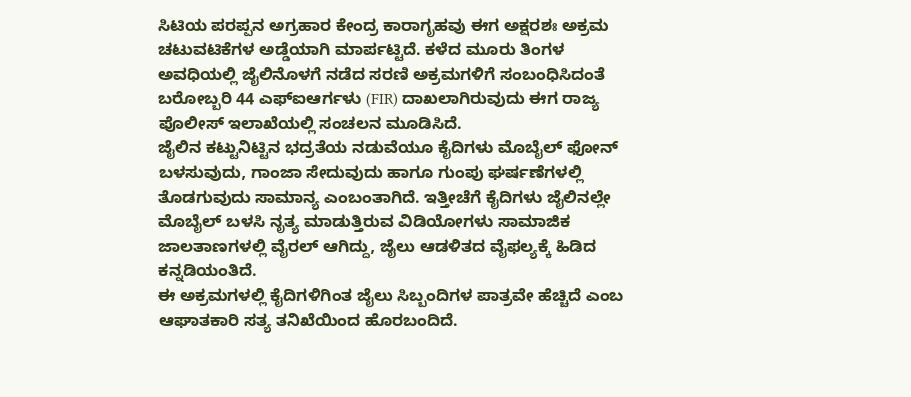ಸಿಟಿಯ ಪರಪ್ಪನ ಅಗ್ರಹಾರ ಕೇಂದ್ರ ಕಾರಾಗೃಹವು ಈಗ ಅಕ್ಷರಶಃ ಅಕ್ರಮ ಚಟುವಟಿಕೆಗಳ ಅಡ್ಡೆಯಾಗಿ ಮಾರ್ಪಟ್ಟಿದೆ. ಕಳೆದ ಮೂರು ತಿಂಗಳ ಅವಧಿಯಲ್ಲಿ ಜೈಲಿನೊಳಗೆ ನಡೆದ ಸರಣಿ ಅಕ್ರಮಗಳಿಗೆ ಸಂಬಂಧಿಸಿದಂತೆ ಬರೋಬ್ಬರಿ 44 ಎಫ್ಐಆರ್ಗಳು (FIR) ದಾಖಲಾಗಿರುವುದು ಈಗ ರಾಜ್ಯ ಪೊಲೀಸ್ ಇಲಾಖೆಯಲ್ಲಿ ಸಂಚಲನ ಮೂಡಿಸಿದೆ.
ಜೈಲಿನ ಕಟ್ಟುನಿಟ್ಟಿನ ಭದ್ರತೆಯ ನಡುವೆಯೂ ಕೈದಿಗಳು ಮೊಬೈಲ್ ಫೋನ್ ಬಳಸುವುದು, ಗಾಂಜಾ ಸೇದುವುದು ಹಾಗೂ ಗುಂಪು ಘರ್ಷಣೆಗಳಲ್ಲಿ ತೊಡಗುವುದು ಸಾಮಾನ್ಯ ಎಂಬಂತಾಗಿದೆ. ಇತ್ತೀಚೆಗೆ ಕೈದಿಗಳು ಜೈಲಿನಲ್ಲೇ ಮೊಬೈಲ್ ಬಳಸಿ ನೃತ್ಯ ಮಾಡುತ್ತಿರುವ ವಿಡಿಯೋಗಳು ಸಾಮಾಜಿಕ ಜಾಲತಾಣಗಳಲ್ಲಿ ವೈರಲ್ ಆಗಿದ್ದು, ಜೈಲು ಆಡಳಿತದ ವೈಫಲ್ಯಕ್ಕೆ ಹಿಡಿದ ಕನ್ನಡಿಯಂತಿದೆ.
ಈ ಅಕ್ರಮಗಳಲ್ಲಿ ಕೈದಿಗಳಿಗಿಂತ ಜೈಲು ಸಿಬ್ಬಂದಿಗಳ ಪಾತ್ರವೇ ಹೆಚ್ಚಿದೆ ಎಂಬ ಆಘಾತಕಾರಿ ಸತ್ಯ ತನಿಖೆಯಿಂದ ಹೊರಬಂದಿದೆ.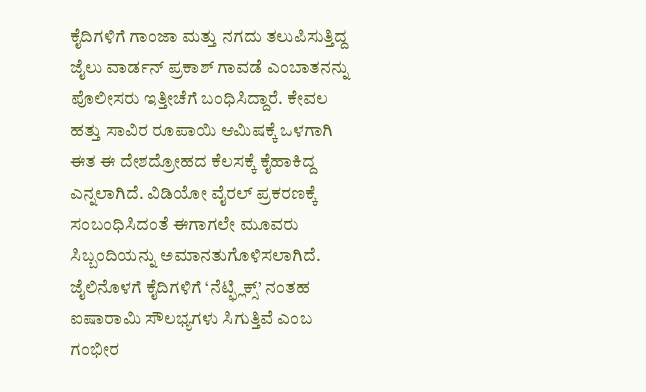ಕೈದಿಗಳಿಗೆ ಗಾಂಜಾ ಮತ್ತು ನಗದು ತಲುಪಿಸುತ್ತಿದ್ದ ಜೈಲು ವಾರ್ಡನ್ ಪ್ರಕಾಶ್ ಗಾವಡೆ ಎಂಬಾತನನ್ನು ಪೊಲೀಸರು ಇತ್ತೀಚೆಗೆ ಬಂಧಿಸಿದ್ದಾರೆ. ಕೇವಲ ಹತ್ತು ಸಾವಿರ ರೂಪಾಯಿ ಆಮಿಷಕ್ಕೆ ಒಳಗಾಗಿ ಈತ ಈ ದೇಶದ್ರೋಹದ ಕೆಲಸಕ್ಕೆ ಕೈಹಾಕಿದ್ದ ಎನ್ನಲಾಗಿದೆ. ವಿಡಿಯೋ ವೈರಲ್ ಪ್ರಕರಣಕ್ಕೆ ಸಂಬಂಧಿಸಿದಂತೆ ಈಗಾಗಲೇ ಮೂವರು ಸಿಬ್ಬಂದಿಯನ್ನು ಅಮಾನತುಗೊಳಿಸಲಾಗಿದೆ.
ಜೈಲಿನೊಳಗೆ ಕೈದಿಗಳಿಗೆ ‘ನೆಟ್ಫ್ಲಿಕ್ಸ್’ ನಂತಹ ಐಷಾರಾಮಿ ಸೌಲಭ್ಯಗಳು ಸಿಗುತ್ತಿವೆ ಎಂಬ ಗಂಭೀರ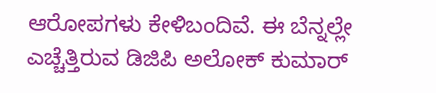ಆರೋಪಗಳು ಕೇಳಿಬಂದಿವೆ. ಈ ಬೆನ್ನಲ್ಲೇ ಎಚ್ಚೆತ್ತಿರುವ ಡಿಜಿಪಿ ಅಲೋಕ್ ಕುಮಾರ್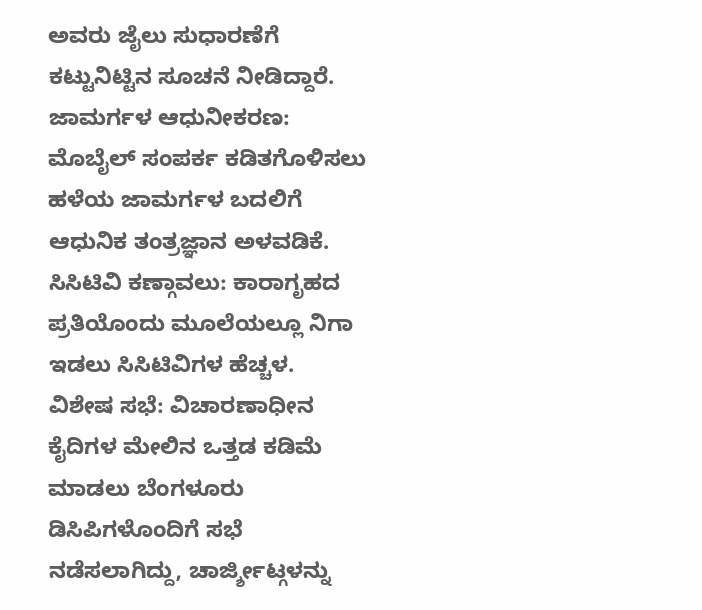ಅವರು ಜೈಲು ಸುಧಾರಣೆಗೆ ಕಟ್ಟುನಿಟ್ಟಿನ ಸೂಚನೆ ನೀಡಿದ್ದಾರೆ.
ಜಾಮರ್ಗಳ ಆಧುನೀಕರಣ: ಮೊಬೈಲ್ ಸಂಪರ್ಕ ಕಡಿತಗೊಳಿಸಲು ಹಳೆಯ ಜಾಮರ್ಗಳ ಬದಲಿಗೆ ಆಧುನಿಕ ತಂತ್ರಜ್ಞಾನ ಅಳವಡಿಕೆ.
ಸಿಸಿಟಿವಿ ಕಣ್ಗಾವಲು: ಕಾರಾಗೃಹದ ಪ್ರತಿಯೊಂದು ಮೂಲೆಯಲ್ಲೂ ನಿಗಾ ಇಡಲು ಸಿಸಿಟಿವಿಗಳ ಹೆಚ್ಚಳ.
ವಿಶೇಷ ಸಭೆ: ವಿಚಾರಣಾಧೀನ ಕೈದಿಗಳ ಮೇಲಿನ ಒತ್ತಡ ಕಡಿಮೆ ಮಾಡಲು ಬೆಂಗಳೂರು ಡಿಸಿಪಿಗಳೊಂದಿಗೆ ಸಭೆ ನಡೆಸಲಾಗಿದ್ದು, ಚಾರ್ಜ್ಶೀಟ್ಗಳನ್ನು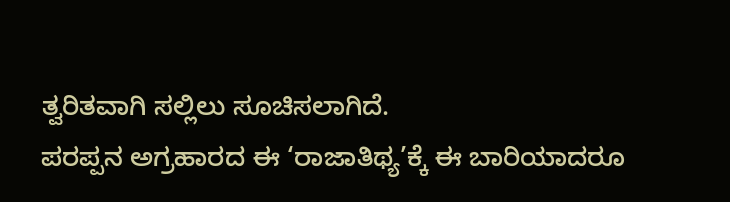ತ್ವರಿತವಾಗಿ ಸಲ್ಲಿಲು ಸೂಚಿಸಲಾಗಿದೆ.
ಪರಪ್ಪನ ಅಗ್ರಹಾರದ ಈ ‘ರಾಜಾತಿಥ್ಯ’ಕ್ಕೆ ಈ ಬಾರಿಯಾದರೂ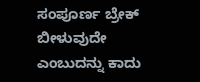ಸಂಪೂರ್ಣ ಬ್ರೇಕ್ ಬೀಳುವುದೇ ಎಂಬುದನ್ನು ಕಾದು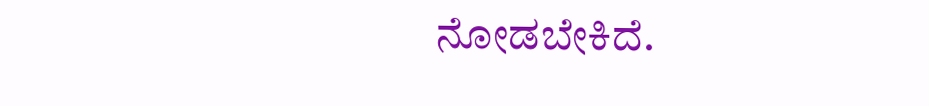ನೋಡಬೇಕಿದೆ.